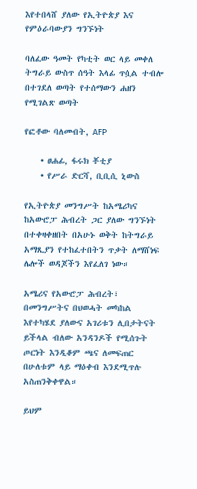እየተበላሸ ያለው የኢትዮጵያ እና የምዕራባውያን ግንኙነት

ባለፈው ዓመት የካቲት ወር ላይ መቀለ ትግራይ ውስጥ ሰዓት እላፊ ጥሷል ተብሎ በተገደለ ወጣት የተሰማውን ሐዘን የሚገልጽ ወጣት

የፎቶው ባለመብት, AFP

    • ፀሐፊ, ፋሩክ ቾቲያ
    • የሥራ ድርሻ, ቢቢሲ ኒውስ

የኢትዮጵያ መንግሥት ከአሜሪካና ከአውሮፓ ሕብረት ጋር ያለው ግንኙነት በተቀዛቀዘበት በአሁኑ ወቅት ከትግራይ አማጺያን የተከፈተበትን ጥቃት ለማሸነፍ ሌሎች ወዳጆችን እየፈለገ ነው።

አሜሪና የአውሮፓ ሕብረት፣ በመንግሥትና በህወሓት መካከል እየተካሄደ ያለውና አገሪቱን ሊበታትናት ይችላል ብለው አንዳንዶች የሚሰጉት ጦርነት እንዲቆም ጫና ለመፍጠር በሁለቱም ላይ ማዕቀብ እንደሚጥሉ አስጠንቅቀዋል።

ይህም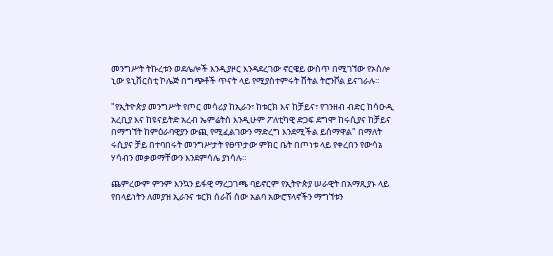መንግሥት ትኩረቱን ወደሌሎች እንዲያዞር እንዳደረገው ኖርዌይ ውስጥ በሚገኘው የኦስሎ ኒው ዩኒቨርስቲ ኮሌጅ በግጭቶች ጥናት ላይ የሚያስተምሩት ሸትል ትሮንቮል ይናገራሉ።

"የኢትዮጵያ መንግሥት የጦር መሳሪያ ከኢራን፣ ከቱርክ እና ከቻይና፣ የገንዘብ ብድር ከሳዑዲ አረቢያ እና ከዩናይትድ አረብ ኤምሬትስ እንዲሁም ፖለቲካዊ ድጋፍ ደግሞ ከሩሲያና ከቻይና በማግኘት ከምዕራባዊያን ውጪ የሚፈልገውን ማድረግ እንደሚችል ይሰማዋል" በማለት ሩሲያና ቻይ በተባበሩት መንግሥታት የፀጥታው ምክር ቤት በጦነቱ ላይ የቀረበን የውሳኔ ሃሳብን መቃወማቸውን እንደምሳሌ ያነሳሉ።

ጨምረውም ምንም እንኳን ይፋዊ ማረጋገጫ ባይኖርም የኢትዮጵያ ሠራዊት በአማጺያኑ ላይ የበላይነትን ለመያዝ ኢራንና ቱርክ ሰራሽ ሰው አልባ አውሮፕላኖችን ማግኘቱን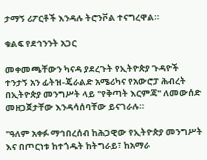ታማኝ ሪፖርቶች እንዳሉ ትሮንቮል ተናግረዋል።

ቁልፍ የደኅንንት አጋር

መቀመጫቸውን ካናዳ ያደረጉት የኢትዮጵያ ጉዳዮች ተንታኝ አን ፊትዝ-ጄራልድ አሜሪካና የአውሮፓ ሕብረት በኢትዮጵያ መንግሥት ላይ "የቅጣት እርምጃ" ለመውሰድ መዘጋጀታቸው እንዳሳሰባቸው ይናገራሉ።

"ዓለም አቀፉ ማኅበረሰብ ከሕጋዊው የኢትዮጵያ መንግሥት እና በጦርነቱ ከተጎዱት ከትግራይ፣ ከአማራ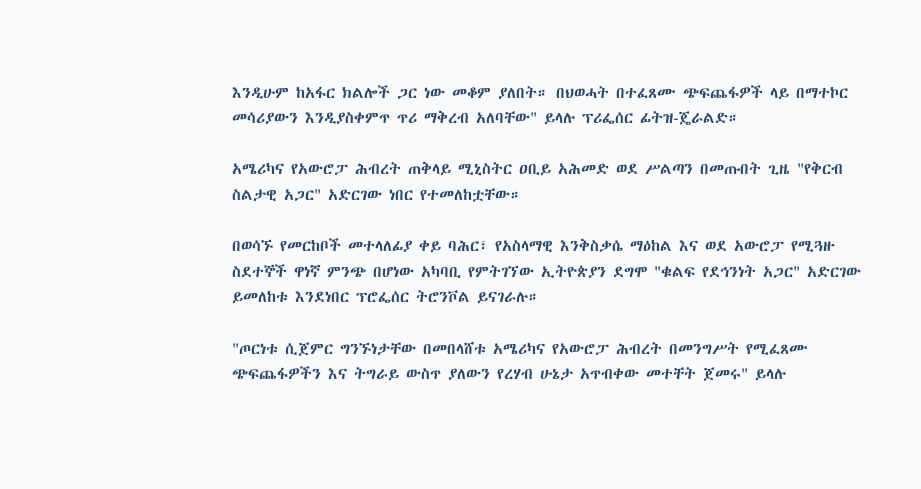እንዲሁም ከአፋር ክልሎች ጋር ነው መቆም ያለበት። በህወሓት በተፈጸሙ ጭፍጨፋዎች ላይ በማተኮር መሳሪያውን እንዲያስቀምጥ ጥሪ ማቅረብ አለባቸው" ይላሉ ፕሪፌሰር ፊትዝ-ጄራልድ።

አሜሪካና የአውሮፓ ሕብረት ጠቅላይ ሚኒስትር ዐቢይ አሕመድ ወደ ሥልጣን በመጡበት ጊዜ "የቅርብ ስልታዊ አጋር" አድርገው ነበር የተመለከቷቸው።

በወሳኙ የመርከቦች መተላለፊያ ቀይ ባሕር፣ የአስላማዊ እንቅስቃሴ ማዕከል እና ወደ አውሮፓ የሚጓዙ ስደተኞች ዋነኛ ምንጭ በሆነው አካባቢ የምትገኘው ኢትዮጵያን ደግሞ "ቁልፍ የደኅንነት አጋር" አድርገው ይመለከቱ እንደነበር ፕሮፌሰር ትሮንቮል ይናገራሉ።

"ጦርነቱ ሲጀምር ግንኙነታቸው በመበላሸቱ አሜሪካና የአውሮፓ ሕብረት በመንግሥት የሚፈጸሙ ጭፍጨፋዎችን እና ትግራይ ውስጥ ያለውን የረሃብ ሁኔታ አጥብቀው መተቸት ጀመሩ" ይላሉ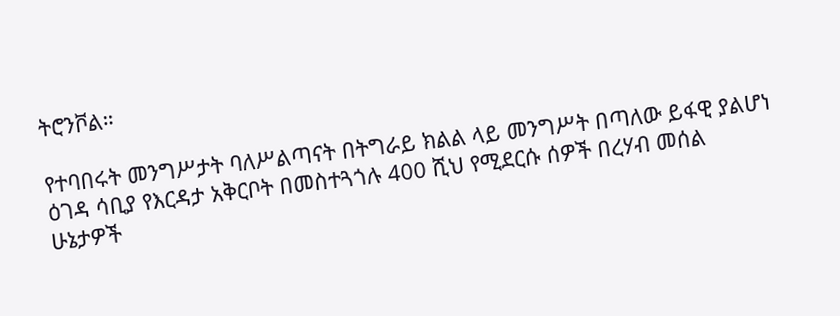ትሮንቮል።

የተባበሩት መንግሥታት ባለሥልጣናት በትግራይ ክልል ላይ መንግሥት በጣለው ይፋዊ ያልሆነ ዕገዳ ሳቢያ የእርዳታ አቅርቦት በመስተጓጎሉ 400 ሺህ የሚደርሱ ሰዎች በረሃብ መሰል ሁኔታዎች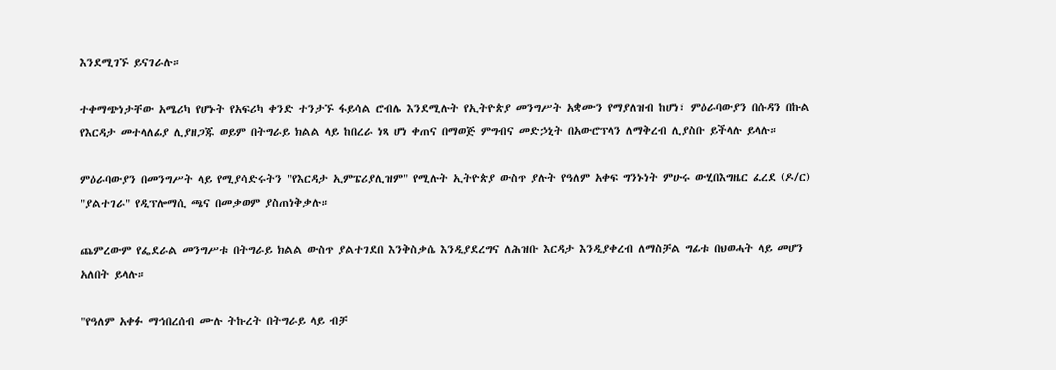እንደሚገኙ ይናገራሉ።

ተቀማጭነታቸው አሜሪካ የሆኑት የአፍሪካ ቀንድ ተንታኙ ፋይሳል ሮብሌ እንደሚሉት የኢትዮጵያ መንግሥት አቋሙን የማያለዝብ ከሆነ፣ ምዕራባውያን በሱዳን በኩል የእርዳታ መተላለፊያ ሊያዘጋጁ ወይም በትግራይ ክልል ላይ ከበረራ ነጻ ሆነ ቀጠና በማወጅ ምግብና መድኃኒት በአውሮፕላን ለማቅረብ ሊያስቡ ይችላሉ ይላሉ።

ምዕራባውያን በመንግሥት ላይ የሚያሳድሩትን "የእርዳታ ኢምፔሪያሊዝም" የሚሉት ኢትዮጵያ ውስጥ ያሉት የዓለም አቀፍ ግንኑነት ምሁሩ ውሂበእግዜር ፈረደ (ዶ/ር) "ያልተገራ" የዲፕሎማሲ ጫና በመቃወም ያስጠነቅቃሉ።

ጨምረውም የፌደራል መንግሥቱ በትግራይ ክልል ውስጥ ያልተገደበ እንቅስቃሴ እንዲያደረግና ለሕዝቡ እርዳታ እንዲያቀረብ ለማስቻል ግፊቱ በህወሓት ላይ መሆን አለበት ይላሉ።

"የዓለም አቀፉ ማኅበረሰብ ሙሉ ትኩረት በትግራይ ላይ ብቻ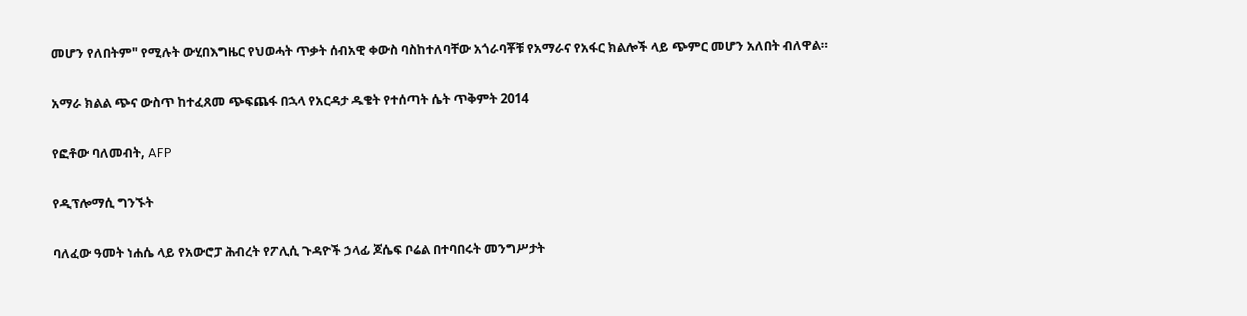መሆን የለበትም" የሚሉት ውሂበእግዜር የህወሓት ጥቃት ሰብአዊ ቀውስ ባስከተለባቸው አጎራባቾቹ የአማራና የአፋር ክልሎች ላይ ጭምር መሆን አለበት ብለዋል።

አማራ ክልል ጭና ውስጥ ከተፈጸመ ጭፍጨፋ በኋላ የአርዳታ ዱቄት የተሰጣት ሴት ጥቅምት 2014

የፎቶው ባለመብት, AFP

የዲፕሎማሲ ግንኙት

ባለፈው ዓመት ነሐሴ ላይ የአውሮፓ ሕብረት የፖሊሲ ጉዳዮች ኃላፊ ጆሴፍ ቦሬል በተባበሩት መንግሥታት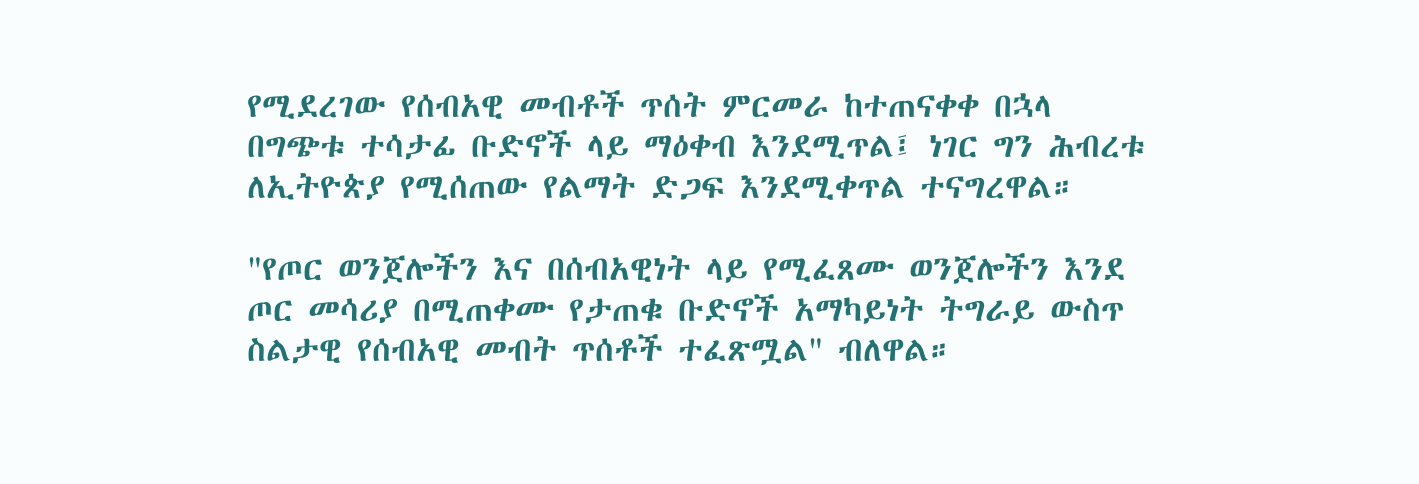የሚደረገው የሰብአዊ መብቶች ጥሰት ምርመራ ከተጠናቀቀ በኋላ በግጭቱ ተሳታፊ ቡድኖች ላይ ማዕቀብ እንደሚጥል፤ ነገር ግን ሕብረቱ ለኢትዮጵያ የሚሰጠው የልማት ድጋፍ እንደሚቀጥል ተናግረዋል።

"የጦር ወንጀሎችን እና በሰብአዊነት ላይ የሚፈጸሙ ወንጀሎችን እንደ ጦር መሳሪያ በሚጠቀሙ የታጠቁ ቡድኖች አማካይነት ትግራይ ውስጥ ስልታዊ የሰብአዊ መብት ጥሰቶች ተፈጽሟል" ብለዋል።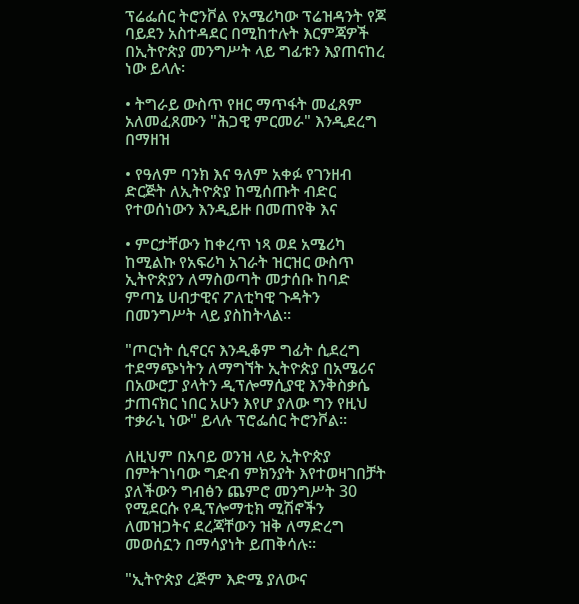ፕሬፌሰር ትሮንቮል የአሜሪካው ፕሬዝዳንት የጆ ባይደን አስተዳደር በሚከተሉት እርምጃዎች በኢትዮጵያ መንግሥት ላይ ግፊቱን እያጠናከረ ነው ይላሉ፡

• ትግራይ ውስጥ የዘር ማጥፋት መፈጸም አለመፈጸሙን "ሕጋዊ ምርመራ" እንዲደረግ በማዘዝ

• የዓለም ባንክ እና ዓለም አቀፉ የገንዘብ ድርጅት ለኢትዮጵያ ከሚሰጡት ብድር የተወሰነውን እንዲይዙ በመጠየቅ እና

• ምርታቸውን ከቀረጥ ነጻ ወደ አሜሪካ ከሚልኩ የአፍሪካ አገራት ዝርዝር ውስጥ ኢትዮጵያን ለማስወጣት መታሰቡ ከባድ ምጣኔ ሀብታዊና ፖለቲካዊ ጉዳትን በመንግሥት ላይ ያስከትላል።

"ጦርነት ሲኖርና እንዲቆም ግፊት ሲደረግ ተደማጭነትን ለማግኘት ኢትዮጵያ በአሜሪና በአውሮፓ ያላትን ዲፕሎማሲያዊ እንቅስቃሴ ታጠናክር ነበር አሁን እየሆ ያለው ግን የዚህ ተቃራኒ ነው" ይላሉ ፕሮፌሰር ትሮንቮል።

ለዚህም በአባይ ወንዝ ላይ ኢትዮጵያ በምትገነባው ግድብ ምክንያት እየተወዛገበቻት ያለችውን ግብፅን ጨምሮ መንግሥት 30 የሚደርሱ የዲፕሎማቲክ ሚሽኖችን ለመዝጋትና ደረጃቸውን ዝቅ ለማድረግ መወሰኗን በማሳያነት ይጠቅሳሉ።

"ኢትዮጵያ ረጅም እድሜ ያለውና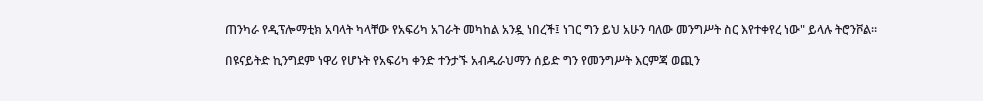ጠንካራ የዲፕሎማቲክ አባላት ካላቸው የአፍሪካ አገራት መካከል አንዷ ነበረች፤ ነገር ግን ይህ አሁን ባለው መንግሥት ስር እየተቀየረ ነው" ይላሉ ትሮንቮል።

በዩናይትድ ኪንግደም ነዋሪ የሆኑት የአፍሪካ ቀንድ ተንታኙ አብዱራህማን ሰይድ ግን የመንግሥት እርምጃ ወጪን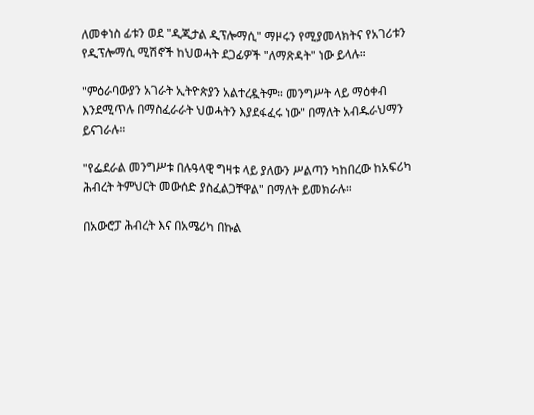ለመቀነስ ፊቱን ወደ "ዲጂታል ዲፕሎማሲ" ማዞሩን የሚያመላክትና የአገሪቱን የዲፕሎማሲ ሚሽኖች ከህወሓት ደጋፊዎች "ለማጽዳት" ነው ይላሉ።

"ምዕራባውያን አገራት ኢትዮጵያን አልተረዷትም። መንግሥት ላይ ማዕቀብ እንደሚጥሉ በማስፈራራት ህወሓትን እያደፋፈሩ ነው" በማለት አብዱራህማን ይናገራሉ።

"የፌደራል መንግሥቱ በሉዓላዊ ግዛቱ ላይ ያለውን ሥልጣን ካከበረው ከአፍሪካ ሕብረት ትምህርት መውሰድ ያስፈልጋቸዋል" በማለት ይመክራሉ።

በአውሮፓ ሕብረት እና በአሜሪካ በኩል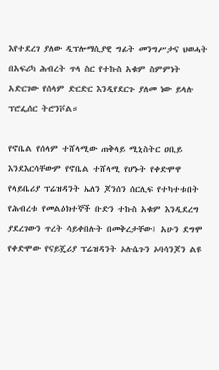እየተደረገ ያለው ዲፕሎማሲያዊ ግፊት መንግሥታና ህወሓት በአፍሪካ ሕብረት ጥላ ስር የተኩስ አቁም ስምምነት አድርገው የሰላም ድርድር እንዲየደርጉ ያለመ ነው ይላሉ ፕሮፌሰር ትሮንቮል።

የኖቤል የሰላም ተሸላሚው ጠቅላይ ሚኒስትር ዐቢይ እንደእርሳቸውም የኖቤል ተሸላሚ የሆኑት የቀድሞዋ የላይቤሪያ ፕሬዝዳንት ኤለን ጆንሰን ሰርሊፍ የተካተቱበት የሕብረቱ የመልዕክተኞች ቡድን ተኩስ አቁም እንዲደረግ ያደረገውን ጥረት ሳይቀበሉት በመቅረታቸው፤ አሁን ደግሞ የቀድሞው የናይጄሪያ ፕሬዝዳንት ኦሉሴጉን ኦባሳንጆን ልዩ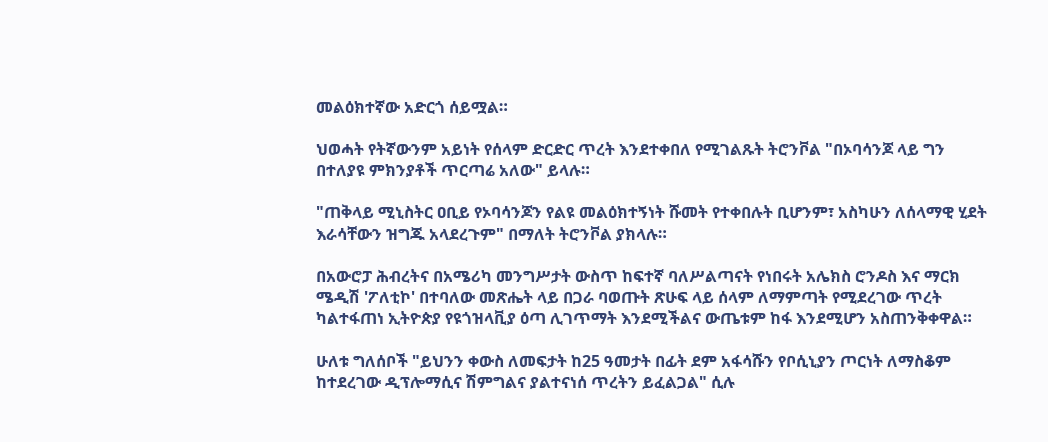መልዕክተኛው አድርጎ ሰይሟል።

ህወሓት የትኛውንም አይነት የሰላም ድርድር ጥረት እንደተቀበለ የሚገልጹት ትሮንቮል "በኦባሳንጆ ላይ ግን በተለያዩ ምክንያቶች ጥርጣሬ አለው" ይላሉ።

"ጠቅላይ ሚኒስትር ዐቢይ የኦባሳንጆን የልዩ መልዕክተኝነት ሹመት የተቀበሉት ቢሆንም፣ አስካሁን ለሰላማዊ ሂደት እራሳቸውን ዝግጁ አላደረጉም" በማለት ትሮንቮል ያክላሉ።

በአውሮፓ ሕብረትና በአሜሪካ መንግሥታት ውስጥ ከፍተኛ ባለሥልጣናት የነበሩት አሌክስ ሮንዶስ እና ማርክ ሜዲሽ 'ፖለቲኮ' በተባለው መጽሔት ላይ በጋራ ባወጡት ጽሁፍ ላይ ሰላም ለማምጣት የሚደረገው ጥረት ካልተፋጠነ ኢትዮጵያ የዩጎዝላቪያ ዕጣ ሊገጥማት እንደሚችልና ውጤቱም ከፋ እንደሚሆን አስጠንቅቀዋል።

ሁለቱ ግለሰቦች "ይህንን ቀውስ ለመፍታት ከ25 ዓመታት በፊት ደም አፋሳሹን የቦሲኒያን ጦርነት ለማስቆም ከተደረገው ዲፕሎማሲና ሽምግልና ያልተናነሰ ጥረትን ይፈልጋል" ሲሉ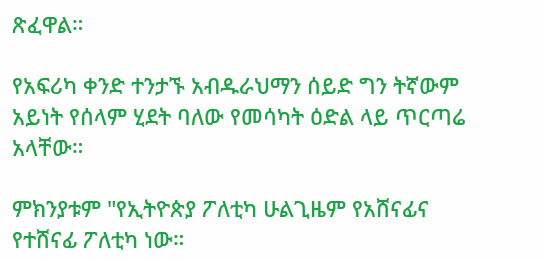ጽፈዋል።

የአፍሪካ ቀንድ ተንታኙ አብዱራህማን ሰይድ ግን ትኛውም አይነት የሰላም ሂደት ባለው የመሳካት ዕድል ላይ ጥርጣሬ አላቸው።

ምክንያቱም "የኢትዮጵያ ፖለቲካ ሁልጊዜም የአሸናፊና የተሸናፊ ፖለቲካ ነው።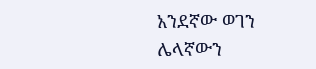አንደኛው ወገን ሌላኛውን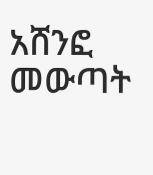አሸንፎ መውጣት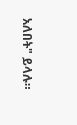አለበት" ይላሉ።